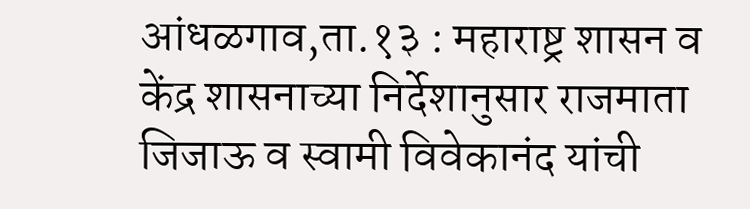आंधळगाव,ता.१३ : महाराष्ट्र शासन व केंद्र शासनाच्या निर्देशानुसार राजमाता जिजाऊ व स्वामी विवेकानंद यांची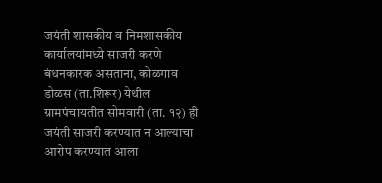जयंती शासकीय व निमशासकीय कार्यालयांमध्ये साजरी करणे बंधनकारक असताना, कोळगाव डोळस (ता.शिरूर) येथील ग्रामपंचायतीत सोमवारी (ता. १२) ही जयंती साजरी करण्यात न आल्याचा आरोप करण्यात आला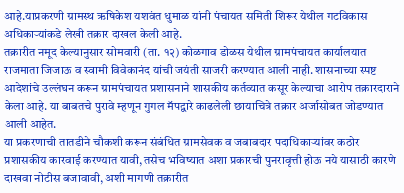आहे.याप्रकरणी ग्रामस्थ ऋषिकेश यशवंत धुमाळ यांनी पंचायत समिती शिरूर येथील गटविकास अधिकाऱ्यांकडे लेखी तक्रार दाखल केली आहे.
तक्रारीत नमूद केल्यानुसार सोमवारी (ता. १२) कोळगाव डोळस येथील ग्रामपंचायत कार्यालयात राजमाता जिजाऊ व स्वामी विवेकानंद यांची जयंती साजरी करण्यात आली नाही. शासनाच्या स्पष्ट आदेशांचे उल्लंघन करून ग्रामपंचायत प्रशासनाने शासकीय कर्तव्यात कसूर केल्याचा आरोप तक्रारदाराने केला आहे. या बाबतचे पुरावे म्हणून गुगल मॅपद्वारे काढलेली छायाचित्रे तक्रार अर्जासोबत जोडण्यात आली आहेत.
या प्रकरणाची तातडीने चौकशी करून संबंधित ग्रामसेवक व जबाबदार पदाधिकाऱ्यांवर कठोर प्रशासकीय कारवाई करण्यात यावी, तसेच भविष्यात अशा प्रकारची पुनरावृत्ती होऊ नये यासाठी कारणे दाखवा नोटीस बजावावी, अशी मागणी तक्रारीत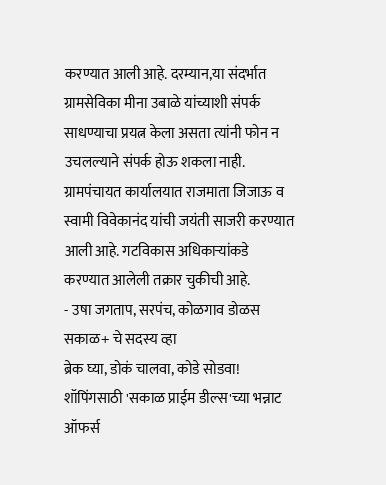करण्यात आली आहे. दरम्यान,या संदर्भात ग्रामसेविका मीना उबाळे यांच्याशी संपर्क साधण्याचा प्रयत्न केला असता त्यांनी फोन न उचलल्याने संपर्क होऊ शकला नाही.
ग्रामपंचायत कार्यालयात राजमाता जिजाऊ व स्वामी विवेकानंद यांची जयंती साजरी करण्यात आली आहे. गटविकास अधिकाऱ्यांकडे करण्यात आलेली तक्रार चुकीची आहे.
- उषा जगताप, सरपंच, कोळगाव डोळस
सकाळ+ चे सदस्य व्हा
ब्रेक घ्या, डोकं चालवा, कोडे सोडवा!
शॉपिंगसाठी 'सकाळ प्राईम डील्स'च्या भन्नाट ऑफर्स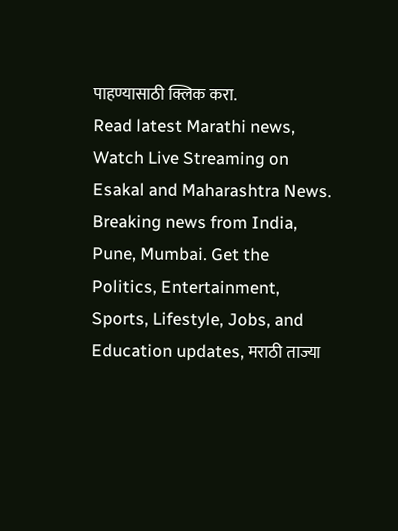पाहण्यासाठी क्लिक करा.
Read latest Marathi news, Watch Live Streaming on Esakal and Maharashtra News. Breaking news from India, Pune, Mumbai. Get the Politics, Entertainment, Sports, Lifestyle, Jobs, and Education updates, मराठी ताज्या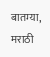बातम्या, मराठी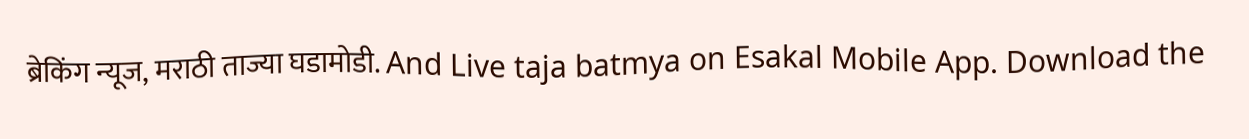ब्रेकिंग न्यूज, मराठी ताज्या घडामोडी. And Live taja batmya on Esakal Mobile App. Download the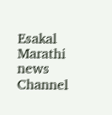Esakal Marathi news Channel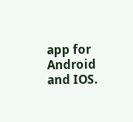app for Android and IOS.